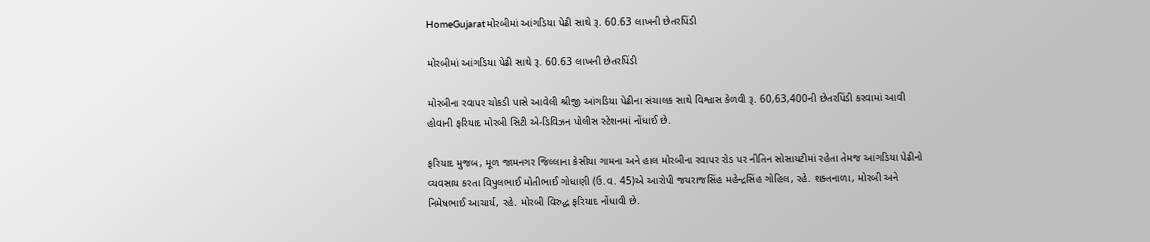HomeGujaratમોરબીમાં આંગડિયા પેઢી સાથે રૂ. 60.63 લાખની છેતરપિંડી

મોરબીમાં આંગડિયા પેઢી સાથે રૂ. 60.63 લાખની છેતરપિંડી

મોરબીના રવાપર ચોકડી પાસે આવેલી શ્રીજી આંગડિયા પેઢીના સંચાલક સાથે વિશ્વાસ કેળવી રૂ. 60,63,400ની છેતરપિંડી કરવામાં આવી હોવાની ફરિયાદ મોરબી સિટી એ-ડિવિઝન પોલીસ સ્ટેશનમાં નોંધાઈ છે.

ફરિયાદ મુજબ, મૂળ જામનગર જિલ્લાના કેસીયા ગામના અને હાલ મોરબીના રવાપર રોડ પર નીતિન સોસાયટીમાં રહેતા તેમજ આંગડિયા પેઢીનો વ્યવસાય કરતા વિપુલભાઈ મોતીભાઈ ગોધાણી (ઉ.વ. 45)એ આરોપી જયરાજસિંહ મહેન્દ્રસિંહ ગોહિલ, રહે. શક્તનાળા, મોરબી અને નિમેષભાઈ આચાર્ય, રહે. મોરબી વિરુદ્ધ ફરિયાદ નોંધાવી છે.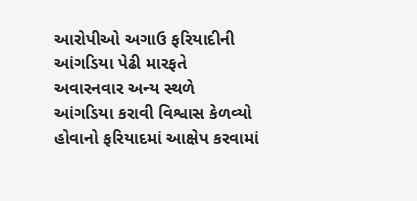આરોપીઓ અગાઉ ફરિયાદીની આંગડિયા પેઢી મારફતે અવારનવાર અન્ય સ્થળે આંગડિયા કરાવી વિશ્વાસ કેળવ્યો હોવાનો ફરિયાદમાં આક્ષેપ કરવામાં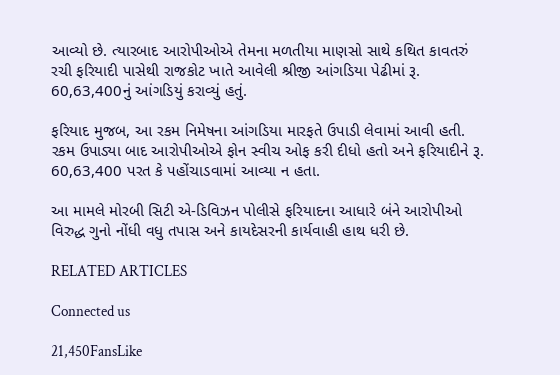આવ્યો છે. ત્યારબાદ આરોપીઓએ તેમના મળતીયા માણસો સાથે કથિત કાવતરું રચી ફરિયાદી પાસેથી રાજકોટ ખાતે આવેલી શ્રીજી આંગડિયા પેઢીમાં રૂ. 60,63,400નું આંગડિયું કરાવ્યું હતું.

ફરિયાદ મુજબ, આ રકમ નિમેષના આંગડિયા મારફતે ઉપાડી લેવામાં આવી હતી. રકમ ઉપાડ્યા બાદ આરોપીઓએ ફોન સ્વીચ ઓફ કરી દીધો હતો અને ફરિયાદીને રૂ. 60,63,400 પરત કે પહોંચાડવામાં આવ્યા ન હતા.

આ મામલે મોરબી સિટી એ-ડિવિઝન પોલીસે ફરિયાદના આધારે બંને આરોપીઓ વિરુદ્ધ ગુનો નોંધી વધુ તપાસ અને કાયદેસરની કાર્યવાહી હાથ ધરી છે.

RELATED ARTICLES

Connected us

21,450FansLike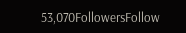53,070FollowersFollow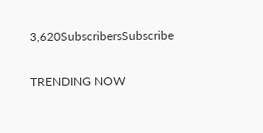3,620SubscribersSubscribe

TRENDING NOW